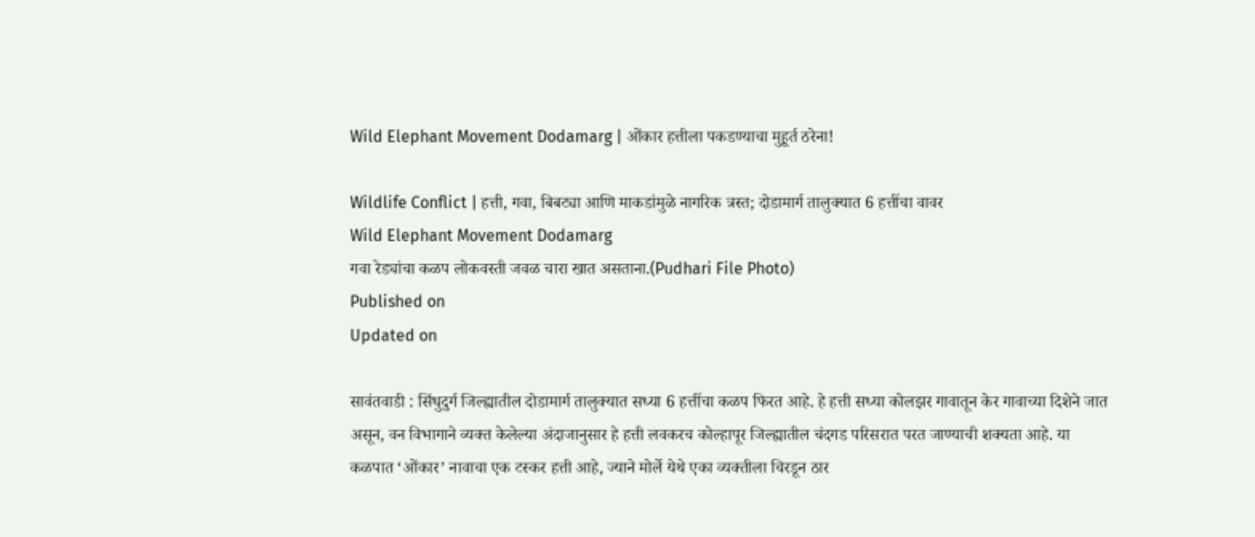Wild Elephant Movement Dodamarg | ओंकार हत्तीला पकडण्याचा मुहूर्त ठरेना!

Wildlife Conflict | हत्ती, गवा, बिबट्या आणि माकडांमुळे नागरिक त्रस्त; दोडामार्ग तालुक्यात 6 हत्तींचा वावर
Wild Elephant Movement Dodamarg
गवा रेड्यांचा कळप लोकवस्ती जवळ चारा खात असताना.(Pudhari File Photo)
Published on
Updated on

सावंतवाडी : सिंधुदुर्ग जिल्ह्यातील दोडामार्ग तालुक्यात सध्या 6 हत्तींचा कळप फिरत आहे. हे हत्ती सध्या कोलझर गावातून केर गावाच्या दिशेने जात असून, वन विभागाने व्यक्त केलेल्या अंदाजानुसार हे हत्ती लवकरच कोल्हापूर जिल्ह्यातील चंदगड परिसरात परत जाण्याची शक्यता आहे. या कळपात ‘ओंकार’ नावाचा एक टस्कर हत्ती आहे, ज्याने मोर्ले येथे एका व्यक्तीला चिरडून ठार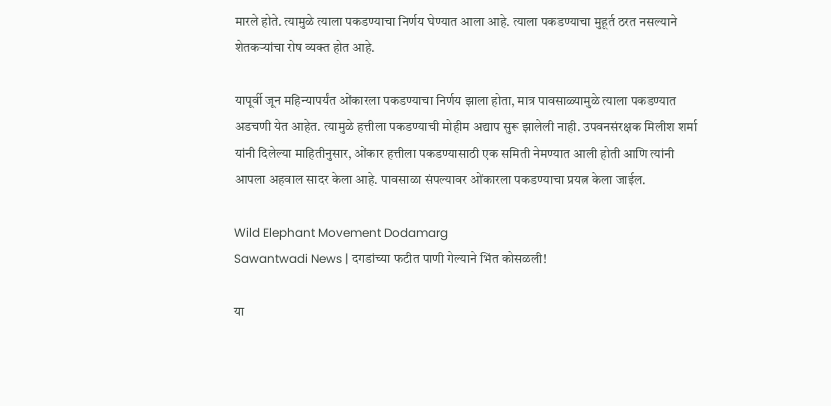मारले होते. त्यामुळे त्याला पकडण्याचा निर्णय घेण्यात आला आहे. त्याला पकडण्याचा मुहूर्त ठरत नसल्याने शेतकर्‍यांचा रोष व्यक्त होत आहे.

यापूर्वी जून महिन्यापर्यंत ओंकारला पकडण्याचा निर्णय झाला होता, मात्र पावसाळ्यामुळे त्याला पकडण्यात अडचणी येत आहेत. त्यामुळे हत्तीला पकडण्याची मोहीम अद्याप सुरू झालेली नाही. उपवनसंरक्षक मिलीश शर्मा यांनी दिलेल्या माहितीनुसार, ओंकार हत्तीला पकडण्यासाठी एक समिती नेमण्यात आली होती आणि त्यांनी आपला अहवाल सादर केला आहे. पावसाळा संपल्यावर ओंकारला पकडण्याचा प्रयत्न केला जाईल.

Wild Elephant Movement Dodamarg
Sawantwadi News | दगडांच्या फटीत पाणी गेल्याने भिंत कोसळली!

या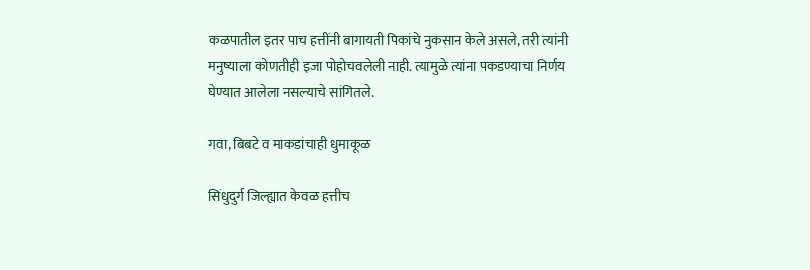कळपातील इतर पाच हत्तींनी बागायती पिकांचे नुकसान केले असले, तरी त्यांनी मनुष्याला कोणतीही इजा पोहोचवलेली नाही. त्यामुळे त्यांना पकडण्याचा निर्णय घेण्यात आलेला नसल्याचे सांगितले.

गवा, बिबटे व माकडांचाही धुमाकूळ

सिंधुदुर्ग जिल्ह्यात केवळ हत्तीच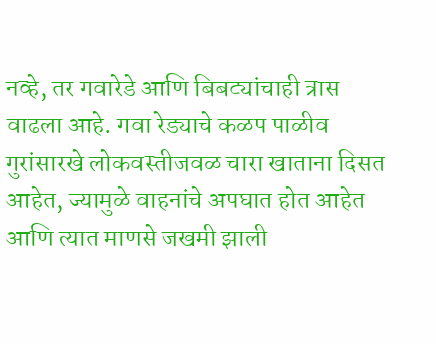नव्हे, तर गवारेडे आणि बिबट्यांचाही त्रास वाढला आहे. गवा रेड्याचे कळप पाळीव गुरांसारखे लोकवस्तीजवळ चारा खाताना दिसत आहेत, ज्यामुळे वाहनांचे अपघात होत आहेत आणि त्यात माणसे जखमी झाली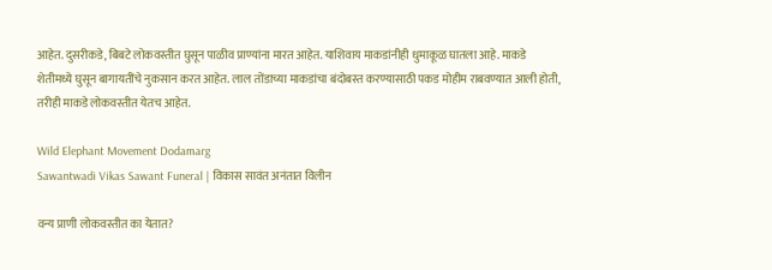आहेत. दुसरीकडे, बिबटे लोकवस्तीत घुसून पाळीव प्राण्यांना मारत आहेत. याशिवाय माकडांनीही धुमाकूळ घातला आहे. माकडे शेतीमध्ये घुसून बागायतींचे नुकसान करत आहेत. लाल तोंडाच्या माकडांचा बंदोबस्त करण्यासाठी पकड मोहीम राबवण्यात आली होती, तरीही माकडे लोकवस्तीत येतच आहेत.

Wild Elephant Movement Dodamarg
Sawantwadi Vikas Sawant Funeral | विकास सावंत अनंतात विलीन

वन्य प्राणी लोकवस्तीत का येतात?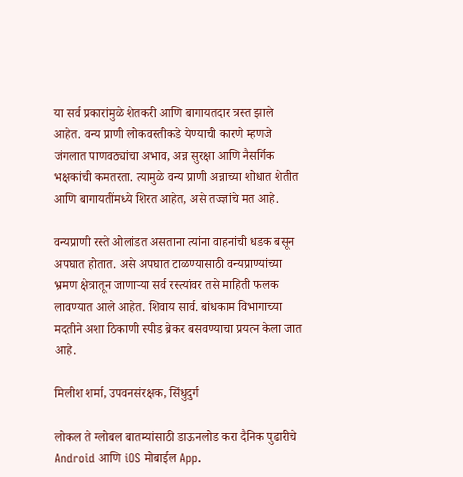या सर्व प्रकारांमुळे शेतकरी आणि बागायतदार त्रस्त झाले आहेत. वन्य प्राणी लोकवस्तीकडे येण्याची कारणे म्हणजे जंगलात पाणवठ्यांचा अभाव, अन्न सुरक्षा आणि नैसर्गिक भक्षकांची कमतरता. त्यामुळे वन्य प्राणी अन्नाच्या शोधात शेतीत आणि बागायतींमध्ये शिरत आहेत, असे तज्ज्ञांचे मत आहे.

वन्यप्राणी रस्ते ओलांडत असताना त्यांना वाहनांची धडक बसून अपघात होतात. असे अपघात टाळण्यासाठी वन्यप्राण्यांच्या भ्रमण क्षेत्रातून जाणार्‍या सर्व रस्त्यांवर तसे माहिती फलक लावण्यात आले आहेत. शिवाय सार्व. बांधकाम विभागाच्या मदतीने अशा ठिकाणी स्पीड ब्रेकर बसवण्याचा प्रयत्न केला जात आहे.

मिलीश शर्मा, उपवनसंरक्षक, सिंधुदुर्ग

लोकल ते ग्लोबल बातम्यांसाठी डाऊनलोड करा दैनिक पुढारीचे Android आणि iOS मोबाईल App.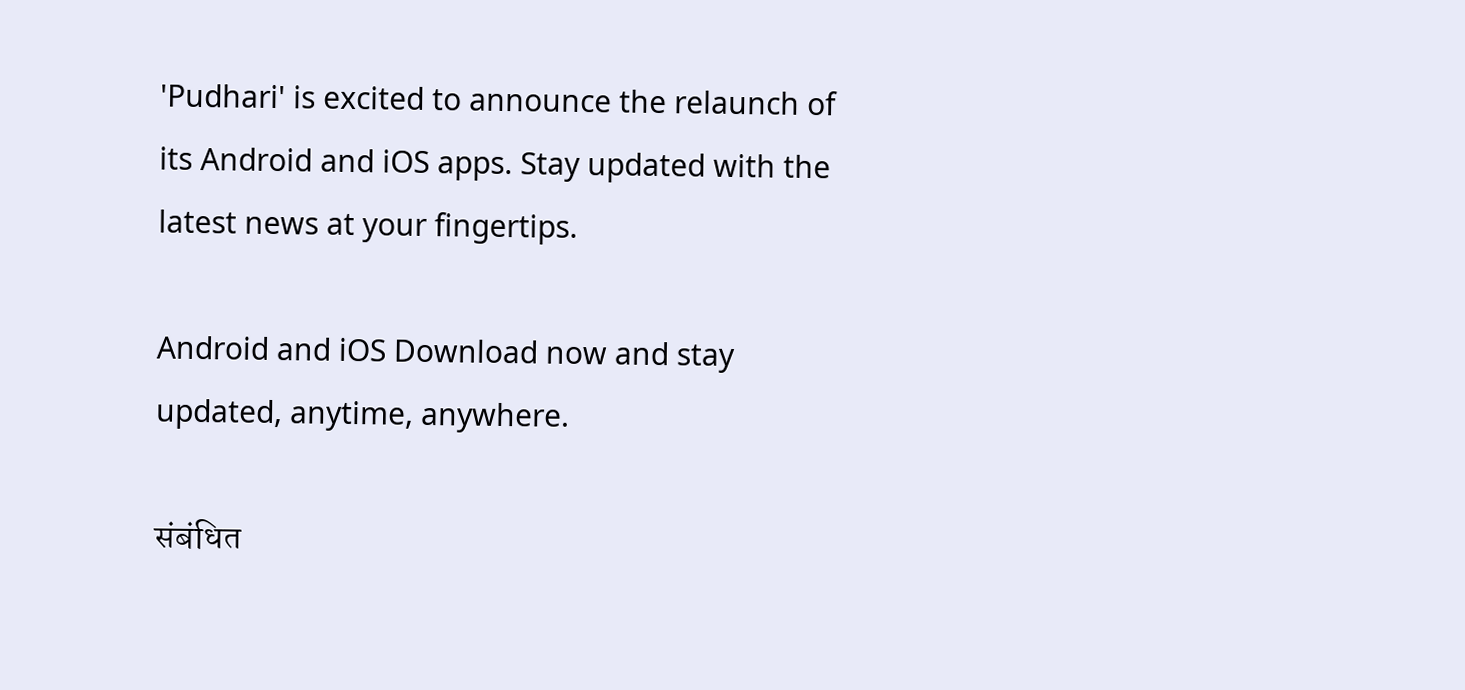'Pudhari' is excited to announce the relaunch of its Android and iOS apps. Stay updated with the latest news at your fingertips.

Android and iOS Download now and stay updated, anytime, anywhere.

संबंधित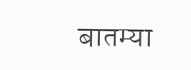बातम्या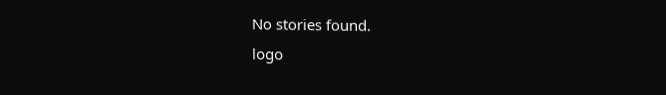No stories found.
logo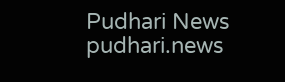Pudhari News
pudhari.news